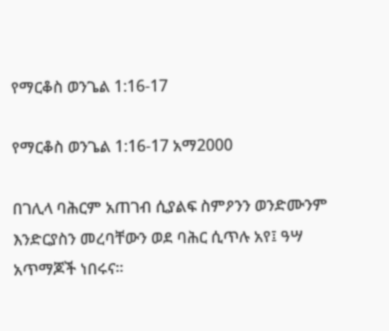የማርቆስ ወንጌል 1:16-17

የማርቆስ ወንጌል 1:16-17 አማ2000

በገሊላ ባሕርም አጠገብ ሲያልፍ ስምዖንን ወንድሙንም እንድርያስን መረባቸውን ወደ ባሕር ሲጥሉ አየ፤ ዓሣ አጥማጆች ነበሩና።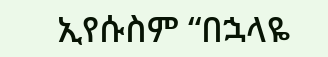ኢየሱስም “በኋላዬ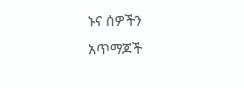ኑና ሰዎችን አጥማጆች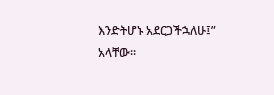እንድትሆኑ አደርጋችኋለሁ፤” አላቸው።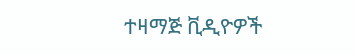ተዛማጅ ቪዲዮዎች